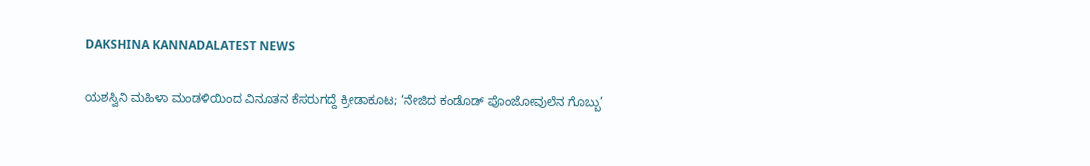DAKSHINA KANNADALATEST NEWS

ಯಶಸ್ವಿನಿ ಮಹಿಳಾ ಮಂಡಳಿಯಿಂದ ವಿನೂತನ ಕೆಸರುಗದ್ದೆ ಕ್ರೀಡಾಕೂಟ; ‘ನೇಜಿದ ಕಂಡೊಡ್ ಪೊಂಜೋವುಲೆನ ಗೊಬ್ಬು’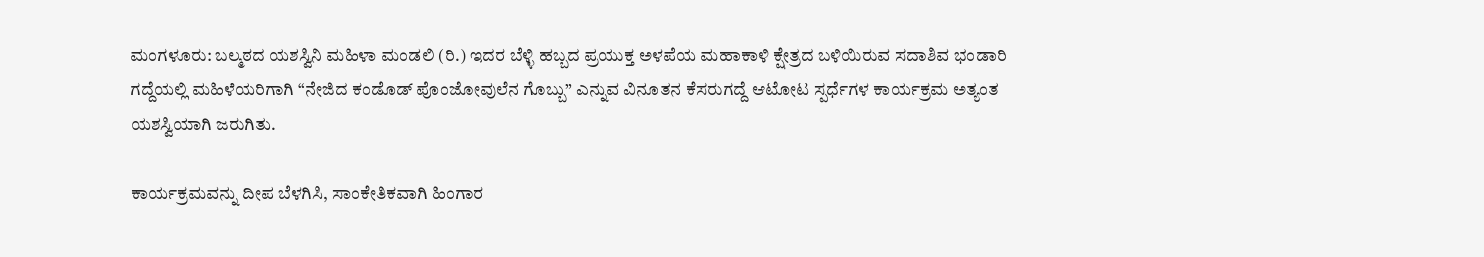ಮಂಗಳೂರು: ಬಲ್ಮಠದ ಯಶಸ್ವಿನಿ ಮಹಿಳಾ ಮಂಡಲಿ (ರಿ.) ಇದರ ಬೆಳ್ಳಿ ಹಬ್ಬದ ಪ್ರಯುಕ್ತ ಅಳಪೆಯ ಮಹಾಕಾಳಿ ಕ್ಷೇತ್ರದ ಬಳಿಯಿರುವ ಸದಾಶಿವ ಭಂಡಾರಿ ಗದ್ದೆಯಲ್ಲಿ ಮಹಿಳೆಯರಿಗಾಗಿ “ನೇಜಿದ ಕಂಡೊಡ್ ಪೊಂಜೋವುಲೆನ ಗೊಬ್ಬು” ಎನ್ನುವ ವಿನೂತನ ಕೆಸರುಗದ್ದೆ ಆಟೋಟ ಸ್ಪರ್ಧೆಗಳ ಕಾರ್ಯಕ್ರಮ ಅತ್ಯಂತ ಯಶಸ್ವಿಯಾಗಿ ಜರುಗಿತು.

ಕಾರ್ಯಕ್ರಮವನ್ನು ದೀಪ ಬೆಳಗಿಸಿ, ಸಾಂಕೇತಿಕವಾಗಿ ಹಿಂಗಾರ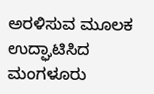ಅರಳಿಸುವ ಮೂಲಕ ಉದ್ಘಾಟಿಸಿದ ಮಂಗಳೂರು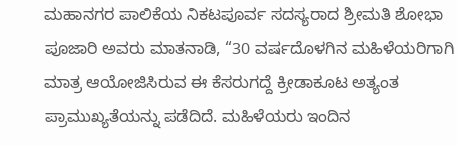ಮಹಾನಗರ ಪಾಲಿಕೆಯ ನಿಕಟಪೂರ್ವ ಸದಸ್ಯರಾದ ಶ್ರೀಮತಿ ಶೋಭಾ ಪೂಜಾರಿ ಅವರು ಮಾತನಾಡಿ, “30 ವರ್ಷದೊಳಗಿನ ಮಹಿಳೆಯರಿಗಾಗಿ ಮಾತ್ರ ಆಯೋಜಿಸಿರುವ ಈ ಕೆಸರುಗದ್ದೆ ಕ್ರೀಡಾಕೂಟ ಅತ್ಯಂತ ಪ್ರಾಮುಖ್ಯತೆಯನ್ನು ಪಡೆದಿದೆ. ಮಹಿಳೆಯರು ಇಂದಿನ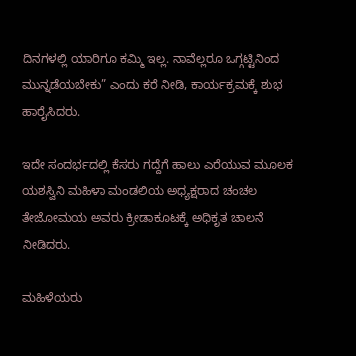ದಿನಗಳಲ್ಲಿ ಯಾರಿಗೂ ಕಮ್ಮಿ ಇಲ್ಲ. ನಾವೆಲ್ಲರೂ ಒಗ್ಗಟ್ಟಿನಿಂದ ಮುನ್ನಡೆಯಬೇಕು” ಎಂದು ಕರೆ ನೀಡಿ, ಕಾರ್ಯಕ್ರಮಕ್ಕೆ ಶುಭ ಹಾರೈಸಿದರು.

ಇದೇ ಸಂದರ್ಭದಲ್ಲಿ ಕೆಸರು ಗದ್ದೆಗೆ ಹಾಲು ಎರೆಯುವ ಮೂಲಕ ಯಶಸ್ವಿನಿ ಮಹಿಳಾ ಮಂಡಲಿಯ ಅಧ್ಯಕ್ಷರಾದ ಚಂಚಲ ತೇಜೋಮಯ ಅವರು ಕ್ರೀಡಾಕೂಟಕ್ಕೆ ಅಧಿಕೃತ ಚಾಲನೆ ನೀಡಿದರು.

ಮಹಿಳೆಯರು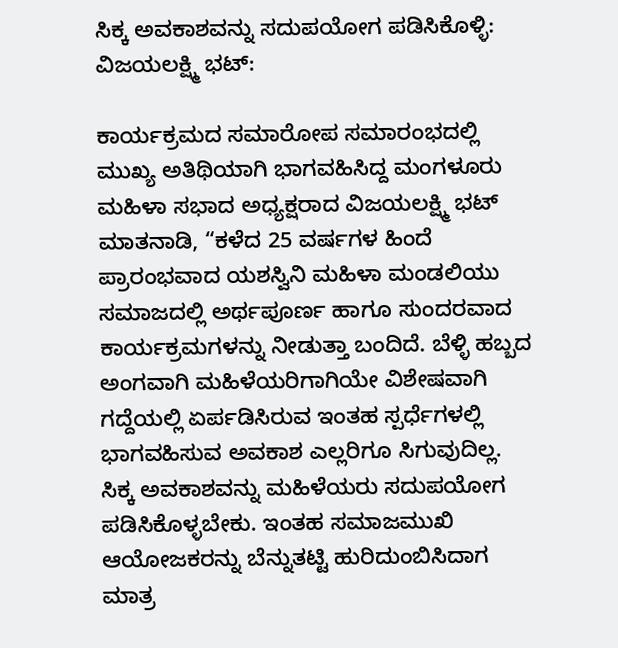ಸಿಕ್ಕ ಅವಕಾಶವನ್ನು ಸದುಪಯೋಗ ಪಡಿಸಿಕೊಳ್ಳಿ: ವಿಜಯಲಕ್ಷ್ಮಿ ಭಟ್:

ಕಾರ್ಯಕ್ರಮದ ಸಮಾರೋಪ ಸಮಾರಂಭದಲ್ಲಿ ಮುಖ್ಯ ಅತಿಥಿಯಾಗಿ ಭಾಗವಹಿಸಿದ್ದ ಮಂಗಳೂರು ಮಹಿಳಾ ಸಭಾದ ಅಧ್ಯಕ್ಷರಾದ ವಿಜಯಲಕ್ಷ್ಮಿ ಭಟ್ ಮಾತನಾಡಿ, “ಕಳೆದ 25 ವರ್ಷಗಳ ಹಿಂದೆ ಪ್ರಾರಂಭವಾದ ಯಶಸ್ವಿನಿ ಮಹಿಳಾ ಮಂಡಲಿಯು ಸಮಾಜದಲ್ಲಿ ಅರ್ಥಪೂರ್ಣ ಹಾಗೂ ಸುಂದರವಾದ ಕಾರ್ಯಕ್ರಮಗಳನ್ನು ನೀಡುತ್ತಾ ಬಂದಿದೆ. ಬೆಳ್ಳಿ ಹಬ್ಬದ ಅಂಗವಾಗಿ ಮಹಿಳೆಯರಿಗಾಗಿಯೇ ವಿಶೇಷವಾಗಿ ಗದ್ದೆಯಲ್ಲಿ ಏರ್ಪಡಿಸಿರುವ ಇಂತಹ ಸ್ಪರ್ಧೆಗಳಲ್ಲಿ ಭಾಗವಹಿಸುವ ಅವಕಾಶ ಎಲ್ಲರಿಗೂ ಸಿಗುವುದಿಲ್ಲ. ಸಿಕ್ಕ ಅವಕಾಶವನ್ನು ಮಹಿಳೆಯರು ಸದುಪಯೋಗ ಪಡಿಸಿಕೊಳ್ಳಬೇಕು. ಇಂತಹ ಸಮಾಜಮುಖಿ ಆಯೋಜಕರನ್ನು ಬೆನ್ನುತಟ್ಟಿ ಹುರಿದುಂಬಿಸಿದಾಗ ಮಾತ್ರ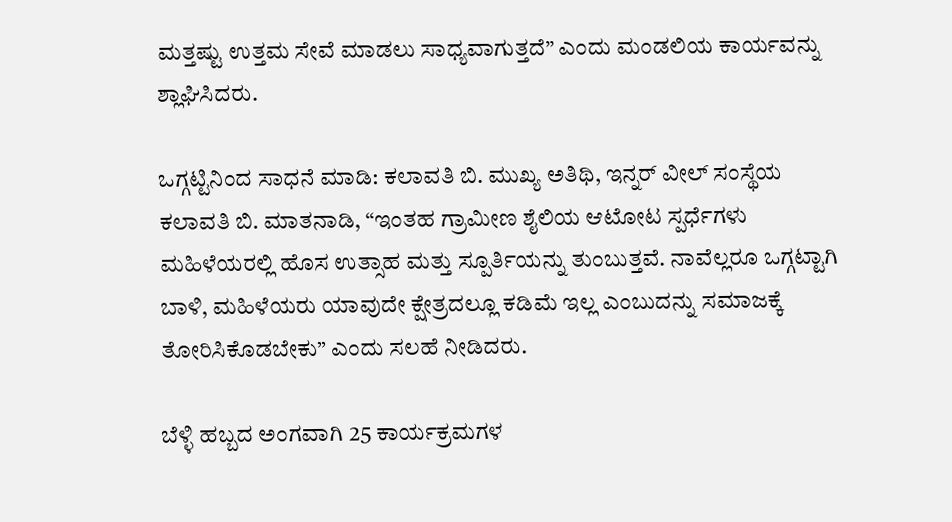ಮತ್ತಷ್ಟು ಉತ್ತಮ ಸೇವೆ ಮಾಡಲು ಸಾಧ್ಯವಾಗುತ್ತದೆ” ಎಂದು ಮಂಡಲಿಯ ಕಾರ್ಯವನ್ನು ಶ್ಲಾಘಿಸಿದರು.

ಒಗ್ಗಟ್ಟಿನಿಂದ ಸಾಧನೆ ಮಾಡಿ: ಕಲಾವತಿ ಬಿ. ಮುಖ್ಯ ಅತಿಥಿ, ಇನ್ನರ್ ವೀಲ್ ಸಂಸ್ಥೆಯ ಕಲಾವತಿ ಬಿ. ಮಾತನಾಡಿ, “ಇಂತಹ ಗ್ರಾಮೀಣ ಶೈಲಿಯ ಆಟೋಟ ಸ್ಪರ್ಧೆಗಳು ಮಹಿಳೆಯರಲ್ಲಿ ಹೊಸ ಉತ್ಸಾಹ ಮತ್ತು ಸ್ಪೂರ್ತಿಯನ್ನು ತುಂಬುತ್ತವೆ. ನಾವೆಲ್ಲರೂ ಒಗ್ಗಟ್ಟಾಗಿ ಬಾಳಿ, ಮಹಿಳೆಯರು ಯಾವುದೇ ಕ್ಷೇತ್ರದಲ್ಲೂ ಕಡಿಮೆ ಇಲ್ಲ ಎಂಬುದನ್ನು ಸಮಾಜಕ್ಕೆ ತೋರಿಸಿಕೊಡಬೇಕು” ಎಂದು ಸಲಹೆ ನೀಡಿದರು.

ಬೆಳ್ಳಿ ಹಬ್ಬದ ಅಂಗವಾಗಿ 25 ಕಾರ್ಯಕ್ರಮಗಳ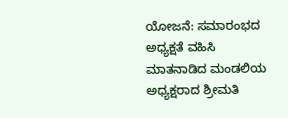ಯೋಜನೆ: ಸಮಾರಂಭದ ಅಧ್ಯಕ್ಷತೆ ವಹಿಸಿ ಮಾತನಾಡಿದ ಮಂಡಲಿಯ ಅಧ್ಯಕ್ಷರಾದ ಶ್ರೀಮತಿ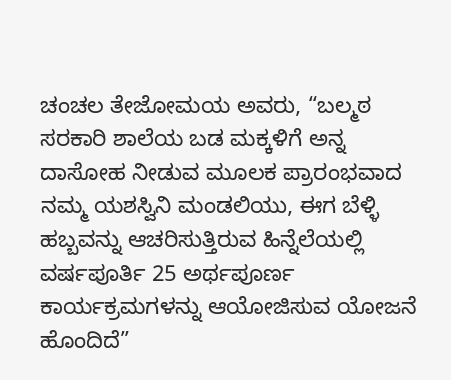ಚಂಚಲ ತೇಜೋಮಯ ಅವರು, “ಬಲ್ಮಠ ಸರಕಾರಿ ಶಾಲೆಯ ಬಡ ಮಕ್ಕಳಿಗೆ ಅನ್ನ ದಾಸೋಹ ನೀಡುವ ಮೂಲಕ ಪ್ರಾರಂಭವಾದ ನಮ್ಮ ಯಶಸ್ವಿನಿ ಮಂಡಲಿಯು, ಈಗ ಬೆಳ್ಳಿ ಹಬ್ಬವನ್ನು ಆಚರಿಸುತ್ತಿರುವ ಹಿನ್ನೆಲೆಯಲ್ಲಿ ವರ್ಷಪೂರ್ತಿ 25 ಅರ್ಥಪೂರ್ಣ ಕಾರ್ಯಕ್ರಮಗಳನ್ನು ಆಯೋಜಿಸುವ ಯೋಜನೆ ಹೊಂದಿದೆ”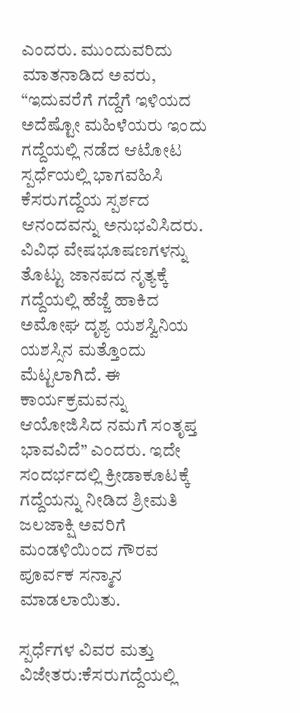ಎಂದರು. ಮುಂದುವರಿದು ಮಾತನಾಡಿದ ಅವರು, “ಇದುವರೆಗೆ ಗದ್ದೆಗೆ ಇಳಿಯದ ಅದೆಷ್ಟೋ ಮಹಿಳೆಯರು ಇಂದು ಗದ್ದೆಯಲ್ಲಿ ನಡೆದ ಆಟೋಟ ಸ್ಪರ್ಧೆಯಲ್ಲಿ ಭಾಗವಹಿಸಿ ಕೆಸರುಗದ್ದೆಯ ಸ್ಪರ್ಶದ ಆನಂದವನ್ನು ಅನುಭವಿಸಿದರು. ವಿವಿಧ ವೇಷಭೂಷಣಗಳನ್ನು ತೊಟ್ಟು ಜಾನಪದ ನೃತ್ಯಕ್ಕೆ ಗದ್ದೆಯಲ್ಲಿ ಹೆಜ್ಜೆ ಹಾಕಿದ ಅಮೋಘ ದೃಶ್ಯ ಯಶಸ್ವಿನಿಯ ಯಶಸ್ಸಿನ ಮತ್ತೊಂದು ಮೆಟ್ಟಲಾಗಿದೆ. ಈ ಕಾರ್ಯಕ್ರಮವನ್ನು ಆಯೋಜಿಸಿದ ನಮಗೆ ಸಂತೃಪ್ತ ಭಾವವಿದೆ” ಎಂದರು. ಇದೇ ಸಂದರ್ಭದಲ್ಲಿ ಕ್ರೀಡಾಕೂಟಕ್ಕೆ ಗದ್ದೆಯನ್ನು ನೀಡಿದ ಶ್ರೀಮತಿ ಜಲಜಾಕ್ಷಿ ಅವರಿಗೆ ಮಂಡಳಿಯಿಂದ ಗೌರವ ಪೂರ್ವಕ ಸನ್ಮಾನ ಮಾಡಲಾಯಿತು.

ಸ್ಪರ್ಧೆಗಳ ವಿವರ ಮತ್ತು ವಿಜೇತರು:ಕೆಸರುಗದ್ದೆಯಲ್ಲಿ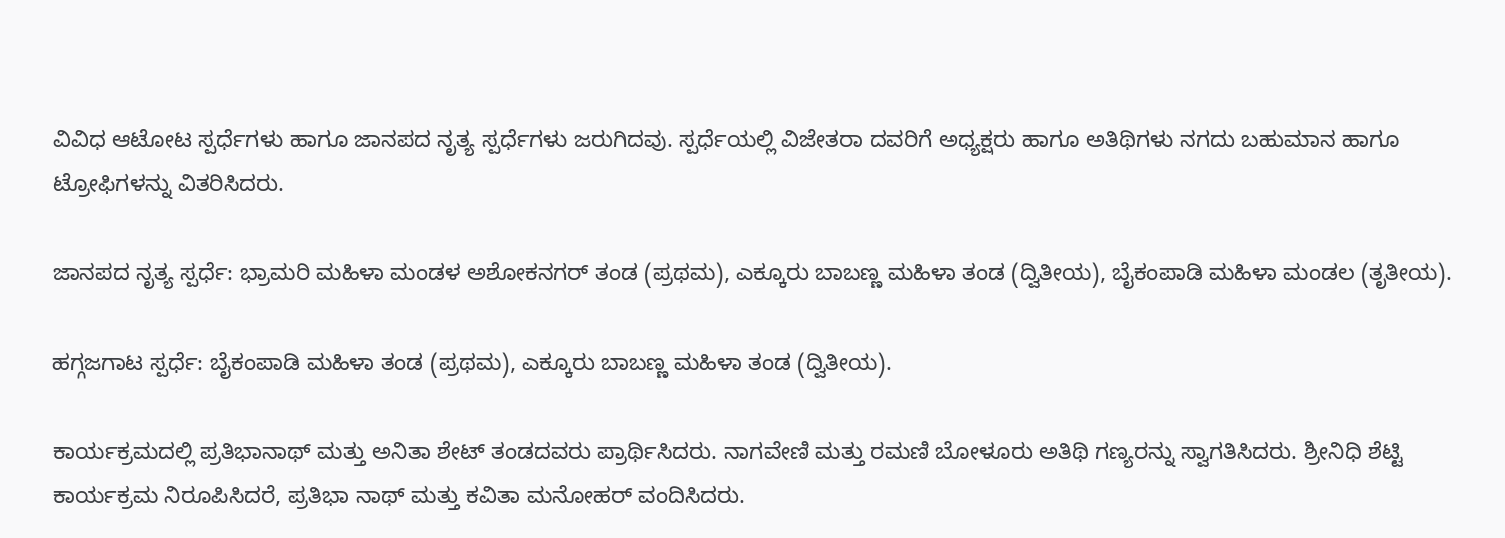ವಿವಿಧ ಆಟೋಟ ಸ್ಪರ್ಧೆಗಳು ಹಾಗೂ ಜಾನಪದ ನೃತ್ಯ ಸ್ಪರ್ಧೆಗಳು ಜರುಗಿದವು. ಸ್ಪರ್ಧೆಯಲ್ಲಿ ವಿಜೇತರಾ ದವರಿಗೆ ಅಧ್ಯಕ್ಷರು ಹಾಗೂ ಅತಿಥಿಗಳು ನಗದು ಬಹುಮಾನ ಹಾಗೂ ಟ್ರೋಫಿಗಳನ್ನು ವಿತರಿಸಿದರು.

ಜಾನಪದ ನೃತ್ಯ ಸ್ಪರ್ಧೆ: ಭ್ರಾಮರಿ ಮಹಿಳಾ ಮಂಡಳ ಅಶೋಕನಗರ್ ತಂಡ (ಪ್ರಥಮ), ಎಕ್ಕೂರು ಬಾಬಣ್ಣ ಮಹಿಳಾ ತಂಡ (ದ್ವಿತೀಯ), ಬೈಕಂಪಾಡಿ ಮಹಿಳಾ ಮಂಡಲ (ತೃತೀಯ).

ಹಗ್ಗಜಗಾಟ ಸ್ಪರ್ಧೆ: ಬೈಕಂಪಾಡಿ ಮಹಿಳಾ ತಂಡ (ಪ್ರಥಮ), ಎಕ್ಕೂರು ಬಾಬಣ್ಣ ಮಹಿಳಾ ತಂಡ (ದ್ವಿತೀಯ).

ಕಾರ್ಯಕ್ರಮದಲ್ಲಿ ಪ್ರತಿಭಾನಾಥ್ ಮತ್ತು ಅನಿತಾ ಶೇಟ್ ತಂಡದವರು ಪ್ರಾರ್ಥಿಸಿದರು. ನಾಗವೇಣಿ ಮತ್ತು ರಮಣಿ ಬೋಳೂರು ಅತಿಥಿ ಗಣ್ಯರನ್ನು ಸ್ವಾಗತಿಸಿದರು. ಶ್ರೀನಿಧಿ ಶೆಟ್ಟಿ ಕಾರ್ಯಕ್ರಮ ನಿರೂಪಿಸಿದರೆ, ಪ್ರತಿಭಾ ನಾಥ್ ಮತ್ತು ಕವಿತಾ ಮನೋಹರ್ ವಂದಿಸಿದರು.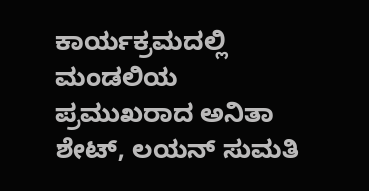ಕಾರ್ಯಕ್ರಮದಲ್ಲಿ ಮಂಡಲಿಯ ಪ್ರಮುಖರಾದ ಅನಿತಾ ಶೇಟ್, ಲಯನ್ ಸುಮತಿ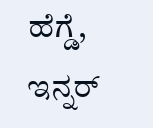ಹೆಗ್ಡೆ, ಇನ್ನರ್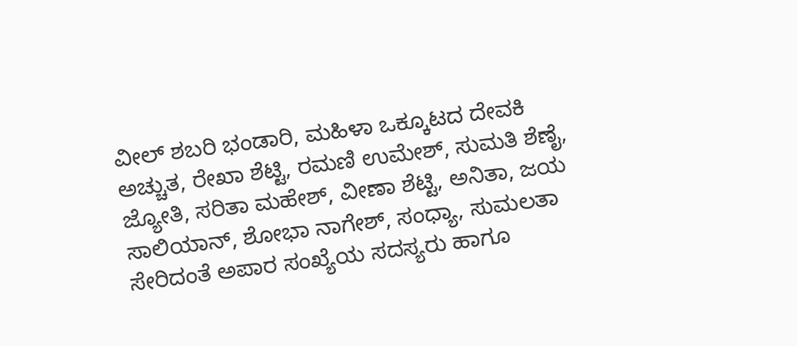ವೀಲ್ ಶಬರಿ ಭಂಡಾರಿ, ಮಹಿಳಾ ಒಕ್ಕೂಟದ ದೇವಕಿ ಅಚ್ಚುತ, ರೇಖಾ ಶೆಟ್ಟಿ, ರಮಣಿ ಉಮೇಶ್, ಸುಮತಿ ಶೆಣೈ, ಜ್ಯೋತಿ, ಸರಿತಾ ಮಹೇಶ್, ವೀಣಾ ಶೆಟ್ಟಿ, ಅನಿತಾ, ಜಯ ಸಾಲಿಯಾನ್, ಶೋಭಾ ನಾಗೇಶ್, ಸಂಧ್ಯಾ, ಸುಮಲತಾ ಸೇರಿದಂತೆ ಅಪಾರ ಸಂಖ್ಯೆಯ ಸದಸ್ಯರು ಹಾಗೂ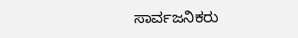ಸಾರ್ವಜನಿಕರು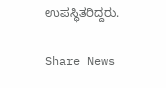ಉಪಸ್ಥಿತರಿದ್ದರು.

Share News